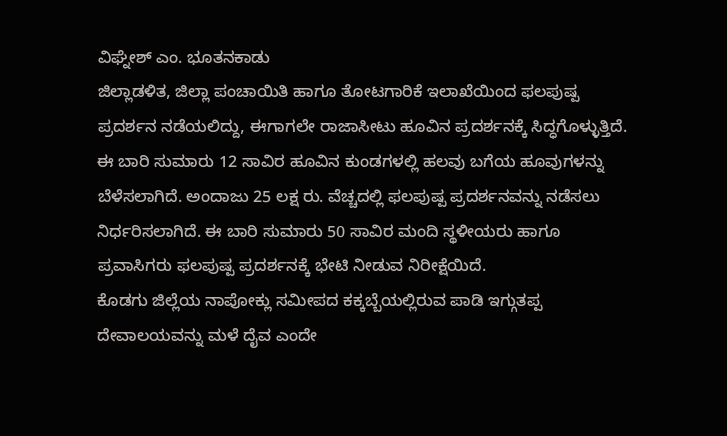ವಿಘ್ನೇಶ್ ಎಂ. ಭೂತನಕಾಡು
ಜಿಲ್ಲಾಡಳಿತ, ಜಿಲ್ಲಾ ಪಂಚಾಯಿತಿ ಹಾಗೂ ತೋಟಗಾರಿಕೆ ಇಲಾಖೆಯಿಂದ ಫಲಪುಷ್ಪ ಪ್ರದರ್ಶನ ನಡೆಯಲಿದ್ದು, ಈಗಾಗಲೇ ರಾಜಾಸೀಟು ಹೂವಿನ ಪ್ರದರ್ಶನಕ್ಕೆ ಸಿದ್ಧಗೊಳ್ಳುತ್ತಿದೆ. ಈ ಬಾರಿ ಸುಮಾರು 12 ಸಾವಿರ ಹೂವಿನ ಕುಂಡಗಳಲ್ಲಿ ಹಲವು ಬಗೆಯ ಹೂವುಗಳನ್ನು ಬೆಳೆಸಲಾಗಿದೆ. ಅಂದಾಜು 25 ಲಕ್ಷ ರು. ವೆಚ್ಚದಲ್ಲಿ ಫಲಪುಷ್ಪ ಪ್ರದರ್ಶನವನ್ನು ನಡೆಸಲು ನಿರ್ಧರಿಸಲಾಗಿದೆ. ಈ ಬಾರಿ ಸುಮಾರು 50 ಸಾವಿರ ಮಂದಿ ಸ್ಥಳೀಯರು ಹಾಗೂ ಪ್ರವಾಸಿಗರು ಫಲಪುಷ್ಪ ಪ್ರದರ್ಶನಕ್ಕೆ ಭೇಟಿ ನೀಡುವ ನಿರೀಕ್ಷೆಯಿದೆ.
ಕೊಡಗು ಜಿಲ್ಲೆಯ ನಾಪೋಕ್ಲು ಸಮೀಪದ ಕಕ್ಕಬ್ಬೆಯಲ್ಲಿರುವ ಪಾಡಿ ಇಗ್ಗುತಪ್ಪ ದೇವಾಲಯವನ್ನು ಮಳೆ ದೈವ ಎಂದೇ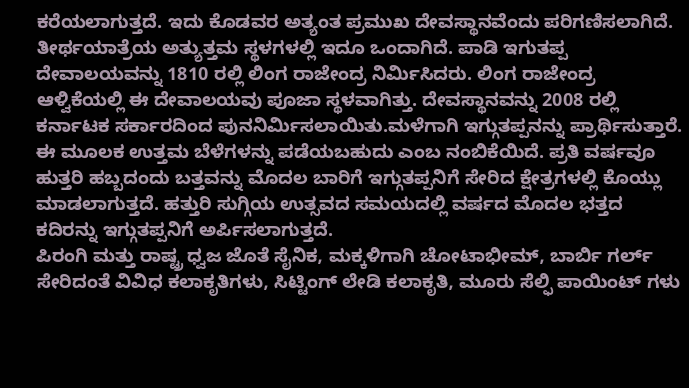ಕರೆಯಲಾಗುತ್ತದೆ. ಇದು ಕೊಡವರ ಅತ್ಯಂತ ಪ್ರಮುಖ ದೇವಸ್ಥಾನವೆಂದು ಪರಿಗಣಿಸಲಾಗಿದೆ. ತೀರ್ಥಯಾತ್ರೆಯ ಅತ್ಯುತ್ತಮ ಸ್ಥಳಗಳಲ್ಲಿ ಇದೂ ಒಂದಾಗಿದೆ. ಪಾಡಿ ಇಗುತಪ್ಪ ದೇವಾಲಯವನ್ನು 1810 ರಲ್ಲಿ ಲಿಂಗ ರಾಜೇಂದ್ರ ನಿರ್ಮಿಸಿದರು. ಲಿಂಗ ರಾಜೇಂದ್ರ ಆಳ್ವಿಕೆಯಲ್ಲಿ ಈ ದೇವಾಲಯವು ಪೂಜಾ ಸ್ಥಳವಾಗಿತ್ತು. ದೇವಸ್ಥಾನವನ್ನು 2008 ರಲ್ಲಿ ಕರ್ನಾಟಕ ಸರ್ಕಾರದಿಂದ ಪುನನಿರ್ಮಿಸಲಾಯಿತು.ಮಳೆಗಾಗಿ ಇಗ್ಗುತಪ್ಪನನ್ನು ಪ್ರಾರ್ಥಿಸುತ್ತಾರೆ. ಈ ಮೂಲಕ ಉತ್ತಮ ಬೆಳೆಗಳನ್ನು ಪಡೆಯಬಹುದು ಎಂಬ ನಂಬಿಕೆಯಿದೆ. ಪ್ರತಿ ವರ್ಷವೂ ಹುತ್ತರಿ ಹಬ್ಬದಂದು ಬತ್ತವನ್ನು ಮೊದಲ ಬಾರಿಗೆ ಇಗ್ಗುತಪ್ಪನಿಗೆ ಸೇರಿದ ಕ್ಷೇತ್ರಗಳಲ್ಲಿ ಕೊಯ್ಲು ಮಾಡಲಾಗುತ್ತದೆ. ಹತ್ತುರಿ ಸುಗ್ಗಿಯ ಉತ್ಸವದ ಸಮಯದಲ್ಲಿ ವರ್ಷದ ಮೊದಲ ಭತ್ತದ ಕದಿರನ್ನು ಇಗ್ಗುತಪ್ಪನಿಗೆ ಅರ್ಪಿಸಲಾಗುತ್ತದೆ.
ಪಿರಂಗಿ ಮತ್ತು ರಾಷ್ಟ್ರ ಧ್ವಜ ಜೊತೆ ಸೈನಿಕ, ಮಕ್ಕಳಿಗಾಗಿ ಚೋಟಾಭೀಮ್, ಬಾರ್ಬಿ ಗರ್ಲ್ ಸೇರಿದಂತೆ ವಿವಿಧ ಕಲಾಕೃತಿಗಳು, ಸಿಟ್ಟಿಂಗ್ ಲೇಡಿ ಕಲಾಕೃತಿ, ಮೂರು ಸೆಲ್ಫಿ ಪಾಯಿಂಟ್ ಗಳು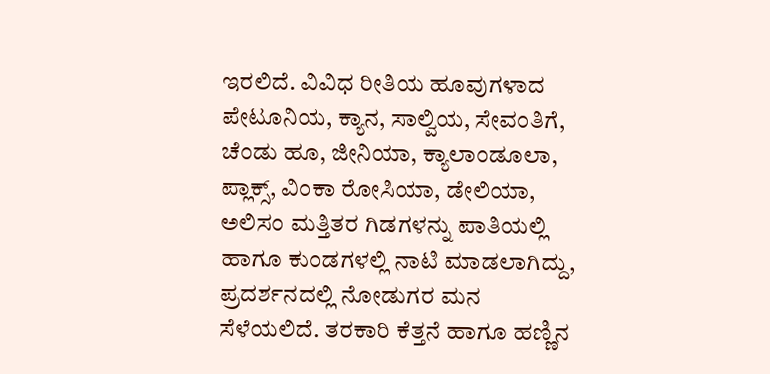ಇರಲಿದೆ. ವಿವಿಧ ರೀತಿಯ ಹೂವುಗಳಾದ ಪೇಟೂನಿಯ, ಕ್ಯಾನ, ಸಾಲ್ವಿಯ, ಸೇವಂತಿಗೆ, ಚೆಂಡು ಹೂ, ಜೀನಿಯಾ, ಕ್ಯಾಲಾಂಡೂಲಾ, ಪ್ಲಾಕ್ಸ್, ವಿಂಕಾ ರೋಸಿಯಾ, ಡೇಲಿಯಾ, ಅಲಿಸಂ ಮತ್ತಿತರ ಗಿಡಗಳನ್ನು ಪಾತಿಯಲ್ಲಿ ಹಾಗೂ ಕುಂಡಗಳಲ್ಲಿ ನಾಟಿ ಮಾಡಲಾಗಿದ್ದು, ಪ್ರದರ್ಶನದಲ್ಲಿ ನೋಡುಗರ ಮನ ಸೆಳೆಯಲಿದೆ. ತರಕಾರಿ ಕೆತ್ತನೆ ಹಾಗೂ ಹಣ್ಣಿನ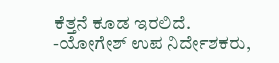ಕೆತ್ತನೆ ಕೂಡ ಇರಲಿದೆ.
-ಯೋಗೇಶ್ ಉಪ ನಿರ್ದೇಶಕರು,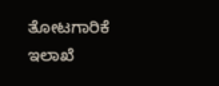ತೋಟಗಾರಿಕೆ ಇಲಾಖೆ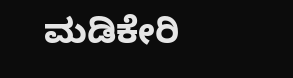ಮಡಿಕೇರಿ